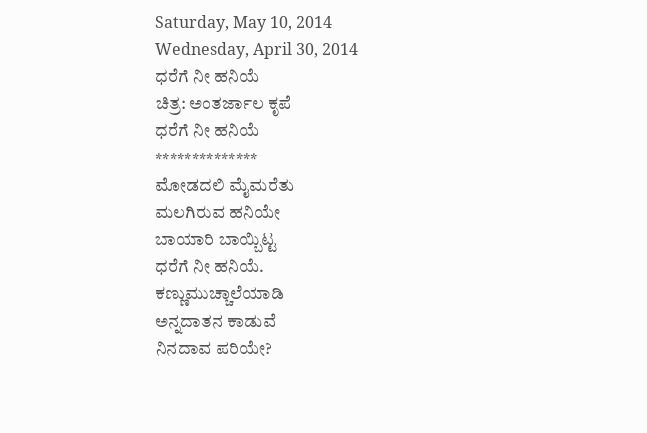Saturday, May 10, 2014
Wednesday, April 30, 2014
ಧರೆಗೆ ನೀ ಹನಿಯೆ
ಚಿತ್ರ: ಅಂತರ್ಜಾಲ ಕೃಪೆ
ಧರೆಗೆ ನೀ ಹನಿಯೆ
**************
ಮೋಡದಲಿ ಮೈಮರೆತು
ಮಲಗಿರುವ ಹನಿಯೇ
ಬಾಯಾರಿ ಬಾಯ್ಬಿಟ್ಟ
ಧರೆಗೆ ನೀ ಹನಿಯೆ.
ಕಣ್ಣುಮುಚ್ಚಾಲೆಯಾಡಿ
ಅನ್ನದಾತನ ಕಾಡುವೆ
ನಿನದಾವ ಪರಿಯೇ?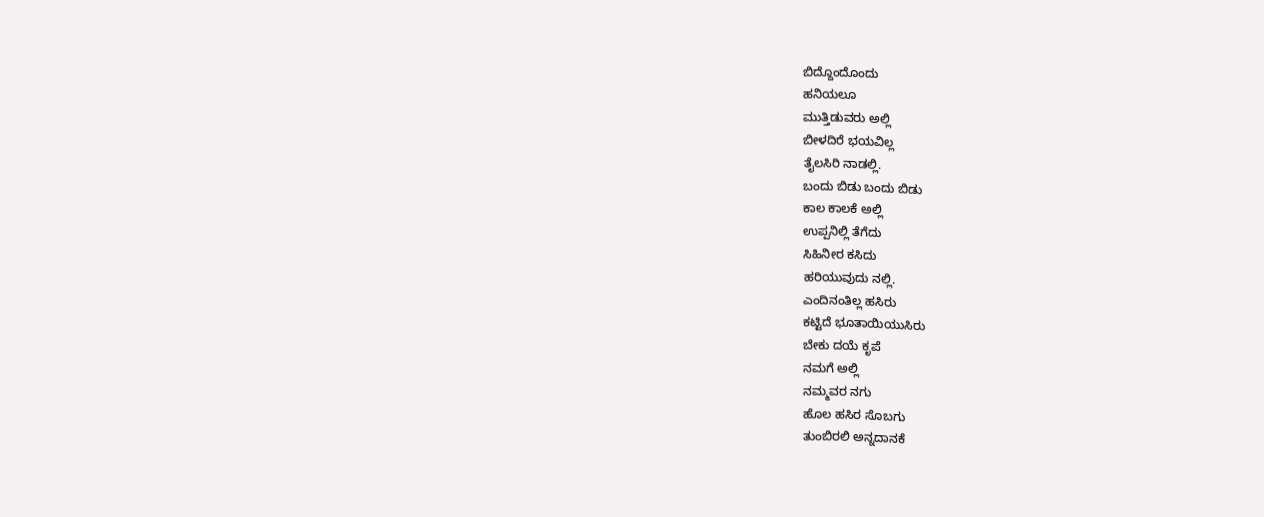ಬಿದ್ದೊಂದೊಂದು
ಹನಿಯಲೂ
ಮುತ್ತಿಡುವರು ಅಲ್ಲಿ
ಬೀಳದಿರೆ ಭಯವಿಲ್ಲ
ತೈಲಸಿರಿ ನಾಡಲ್ಲಿ.
ಬಂದು ಬಿಡು ಬಂದು ಬಿಡು
ಕಾಲ ಕಾಲಕೆ ಅಲ್ಲಿ
ಉಪ್ಪನಿಲ್ಲಿ ತೆಗೆದು
ಸಿಹಿನೀರ ಕಸಿದು
ಹರಿಯುವುದು ನಲ್ಲಿ.
ಎಂದಿನಂತಿಲ್ಲ ಹಸಿರು
ಕಟ್ಟಿದೆ ಭೂತಾಯಿಯುಸಿರು
ಬೇಕು ದಯೆ ಕೃಪೆ
ನಮಗೆ ಅಲ್ಲಿ
ನಮ್ಮವರ ನಗು
ಹೊಲ ಹಸಿರ ಸೊಬಗು
ತುಂಬಿರಲಿ ಅನ್ನದಾನಕೆ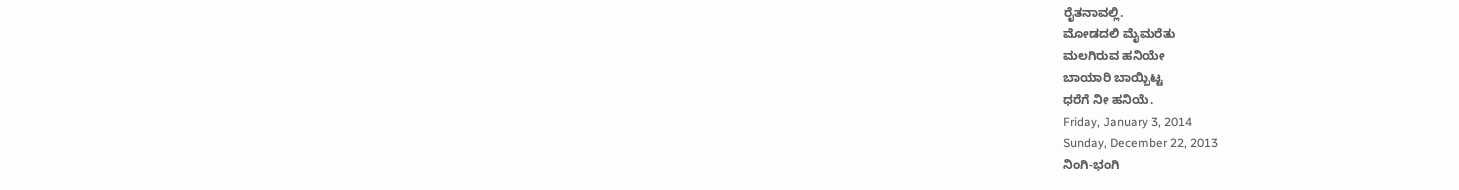ರೈತನಾವಲ್ಲಿ.
ಮೋಡದಲಿ ಮೈಮರೆತು
ಮಲಗಿರುವ ಹನಿಯೇ
ಬಾಯಾರಿ ಬಾಯ್ಬಿಟ್ಟ
ಧರೆಗೆ ನೀ ಹನಿಯೆ.
Friday, January 3, 2014
Sunday, December 22, 2013
ನಿಂಗಿ-ಭಂಗಿ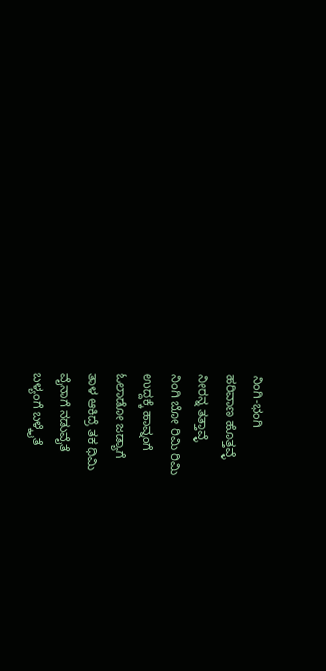ನಿಂಗಿ-ಭಂಗಿ
ಹರಿವಾಣ ಹೊತ್ತವ್ಳೆ
ನೀರನ್ನ ತತ್ತಾವ್ಳೆ
ನಿಂಗಿ ಬೋ ರಿಮಿ ರಿಮಿ
ಉದ್ದಕ್ಕೆ ಹಾವ್ನಂಗೆ
ಓಲಾಡೋ ಜಡ್ಯಾಗೆ
ತಾಳ ಆಕಿದ್ರೆ ತಕ ಧಿಮಿ
ವೈನಾಗೆ ನಡುವೈತೆ
ಬಳ್ಯಂಗೆ ಬಳ್ಕೈತೆ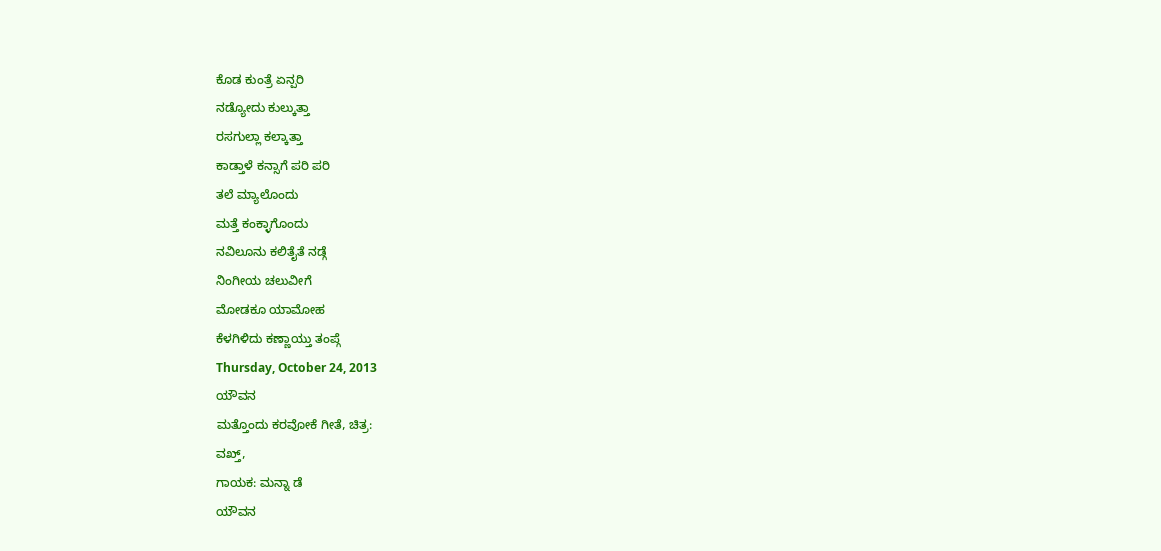ಕೊಡ ಕುಂತ್ರೆ ಏನ್ಪರಿ
ನಡ್ಯೋದು ಕುಲ್ಕುತ್ತಾ
ರಸಗುಲ್ಲಾ ಕಲ್ಕಾತ್ತಾ
ಕಾಡ್ತಾಳೆ ಕನ್ಸಾಗೆ ಪರಿ ಪರಿ
ತಲೆ ಮ್ಯಾಲೊಂದು
ಮತ್ತೆ ಕಂಕ್ಳಾಗೊಂದು
ನವಿಲೂನು ಕಲಿತೈತೆ ನಡ್ಗೆ
ನಿಂಗೀಯ ಚಲುವೀಗೆ
ಮೋಡಕೂ ಯಾಮೋಹ
ಕೆಳಗಿಳಿದು ಕಣ್ಣಾಯ್ತು ತಂಪ್ಗೆ
Thursday, October 24, 2013
ಯೌವನ
ಮತ್ತೊಂದು ಕರವೋಕೆ ಗೀತೆ, ಚಿತ್ರ:
ವಖ್ತ್,
ಗಾಯಕ: ಮನ್ನಾ ಡೆ
ಯೌವನ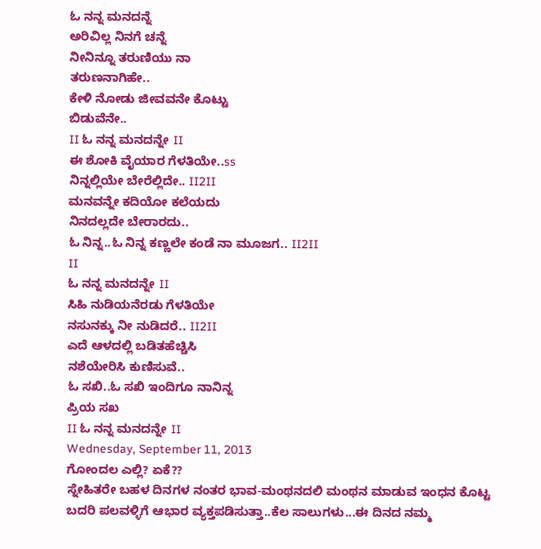ಓ ನನ್ನ ಮನದನ್ನೆ
ಅರಿವಿಲ್ಲ ನಿನಗೆ ಚನ್ನೆ
ನೀನಿನ್ನೂ ತರುಣಿಯು ನಾ
ತರುಣನಾಗಿಹೇ..
ಕೇಳಿ ನೋಡು ಜೀವವನೇ ಕೊಟ್ಟು
ಬಿಡುವೆನೇ..
II ಓ ನನ್ನ ಮನದನ್ನೇ II
ಈ ಶೋಕಿ ವೈಯಾರ ಗೆಳತಿಯೇ..ss
ನಿನ್ನಲ್ಲಿಯೇ ಬೇರೆಲ್ಲಿದೇ.. II2II
ಮನವನ್ನೇ ಕದಿಯೋ ಕಲೆಯದು
ನಿನದಲ್ಲದೇ ಬೇರಾರದು..
ಓ ನಿನ್ನ..ಓ ನಿನ್ನ ಕಣ್ಣಲೇ ಕಂಡೆ ನಾ ಮೂಜಗ.. II2II
II
ಓ ನನ್ನ ಮನದನ್ನೇ II
ಸಿಹಿ ನುಡಿಯನೆರಡು ಗೆಳತಿಯೇ
ನಸುನಕ್ಕು ನೀ ನುಡಿದರೆ.. II2II
ಎದೆ ಆಳದಲ್ಲಿ ಬಡಿತಹೆಚ್ಚಿಸಿ
ನಶೆಯೇರಿಸಿ ಕುಣಿಸುವೆ..
ಓ ಸಖಿ..ಓ ಸಖಿ ಇಂದಿಗೂ ನಾನಿನ್ನ
ಪ್ರಿಯ ಸಖ
II ಓ ನನ್ನ ಮನದನ್ನೇ II
Wednesday, September 11, 2013
ಗೋಂದಲ ಎಲ್ಲಿ? ಏಕೆ??
ಸ್ನೇಹಿತರೇ ಬಹಳ ದಿನಗಳ ನಂತರ ಭಾವ-ಮಂಥನದಲಿ ಮಂಥನ ಮಾಡುವ ಇಂಧನ ಕೊಟ್ಟ ಬದರಿ ಪಲವಳ್ಳಿಗೆ ಆಭಾರ ವ್ಯಕ್ತಪಡಿಸುತ್ತಾ..ಕೆಲ ಸಾಲುಗಳು...ಈ ದಿನದ ನಮ್ಮ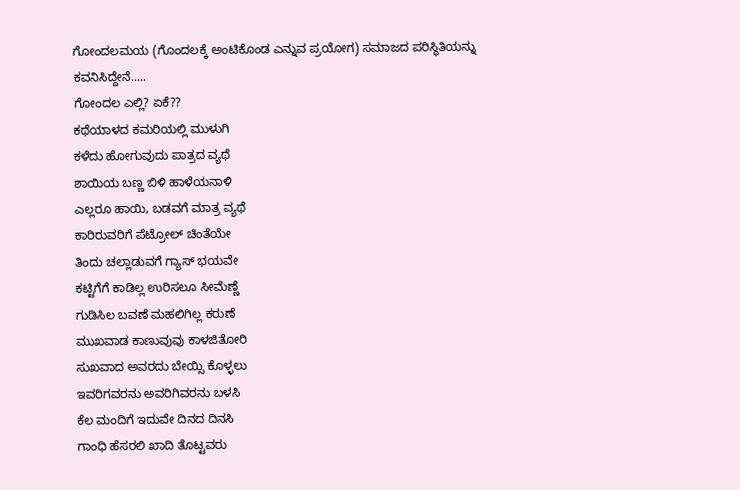ಗೋಂದಲಮಯ (ಗೊಂದಲಕ್ಕೆ ಅಂಟಿಕೊಂಡ ಎನ್ನುವ ಪ್ರಯೋಗ) ಸಮಾಜದ ಪರಿಸ್ಥಿತಿಯನ್ನು ಕವನಿಸಿದ್ದೇನೆ.....
ಗೋಂದಲ ಎಲ್ಲಿ? ಏಕೆ??
ಕಥೆಯಾಳದ ಕಮರಿಯಲ್ಲಿ ಮುಳುಗಿ
ಕಳೆದು ಹೋಗುವುದು ಪಾತ್ರದ ವ್ಯಥೆ
ಶಾಯಿಯ ಬಣ್ಣ ಬಿಳಿ ಹಾಳೆಯನಾಳಿ
ಎಲ್ಲರೂ ಹಾಯಿ, ಬಡವಗೆ ಮಾತ್ರ ವ್ಯಥೆ
ಕಾರಿರುವರಿಗೆ ಪೆಟ್ರೋಲ್ ಚಿಂತೆಯೇ
ತಿಂದು ಚಲ್ಲಾಡುವಗೆ ಗ್ಯಾಸ್ ಭಯವೇ
ಕಟ್ಟಿಗೆಗೆ ಕಾಡಿಲ್ಲ ಉರಿಸಲೂ ಸೀಮೆಣ್ಣೆ
ಗುಡಿಸಿಲ ಬವಣೆ ಮಹಲಿಗಿಲ್ಲ ಕರುಣೆ
ಮುಖವಾಡ ಕಾಣುವುವು ಕಾಳಜಿತೋರಿ
ಸುಖವಾದ ಅವರದು ಬೇಯ್ಸಿ ಕೊಳ್ಳಲು
ಇವರಿಗವರನು ಅವರಿಗಿವರನು ಬಳಸಿ
ಕೆಲ ಮಂದಿಗೆ ಇದುವೇ ದಿನದ ದಿನಸಿ
ಗಾಂಧಿ ಹೆಸರಲಿ ಖಾದಿ ತೊಟ್ಟವರು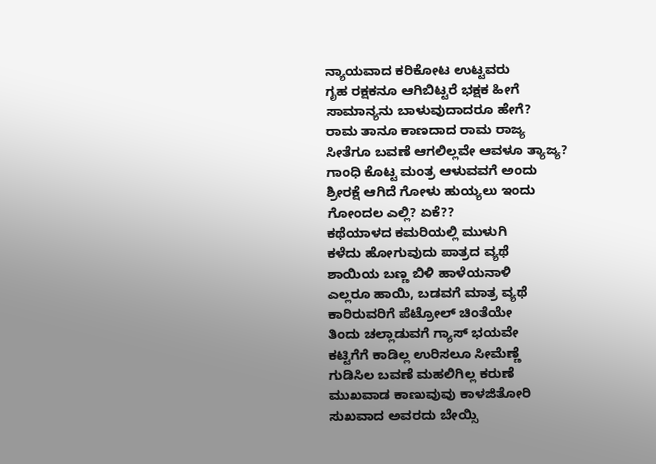ನ್ಯಾಯವಾದ ಕರಿಕೋಟ ಉಟ್ಟವರು
ಗೃಹ ರಕ್ಷಕನೂ ಆಗಿಬಿಟ್ಟರೆ ಭಕ್ಷಕ ಹೀಗೆ
ಸಾಮಾನ್ಯನು ಬಾಳುವುದಾದರೂ ಹೇಗೆ?
ರಾಮ ತಾನೂ ಕಾಣದಾದ ರಾಮ ರಾಜ್ಯ
ಸೀತೆಗೂ ಬವಣೆ ಆಗಲಿಲ್ಲವೇ ಆವಳೂ ತ್ಯಾಜ್ಯ?
ಗಾಂಧಿ ಕೊಟ್ಟ ಮಂತ್ರ ಆಳುವವಗೆ ಅಂದು
ಶ್ರೀರಕ್ಷೆ ಆಗಿದೆ ಗೋಳು ಹುಯ್ಯಲು ಇಂದು
ಗೋಂದಲ ಎಲ್ಲಿ? ಏಕೆ??
ಕಥೆಯಾಳದ ಕಮರಿಯಲ್ಲಿ ಮುಳುಗಿ
ಕಳೆದು ಹೋಗುವುದು ಪಾತ್ರದ ವ್ಯಥೆ
ಶಾಯಿಯ ಬಣ್ಣ ಬಿಳಿ ಹಾಳೆಯನಾಳಿ
ಎಲ್ಲರೂ ಹಾಯಿ, ಬಡವಗೆ ಮಾತ್ರ ವ್ಯಥೆ
ಕಾರಿರುವರಿಗೆ ಪೆಟ್ರೋಲ್ ಚಿಂತೆಯೇ
ತಿಂದು ಚಲ್ಲಾಡುವಗೆ ಗ್ಯಾಸ್ ಭಯವೇ
ಕಟ್ಟಿಗೆಗೆ ಕಾಡಿಲ್ಲ ಉರಿಸಲೂ ಸೀಮೆಣ್ಣೆ
ಗುಡಿಸಿಲ ಬವಣೆ ಮಹಲಿಗಿಲ್ಲ ಕರುಣೆ
ಮುಖವಾಡ ಕಾಣುವುವು ಕಾಳಜಿತೋರಿ
ಸುಖವಾದ ಅವರದು ಬೇಯ್ಸಿ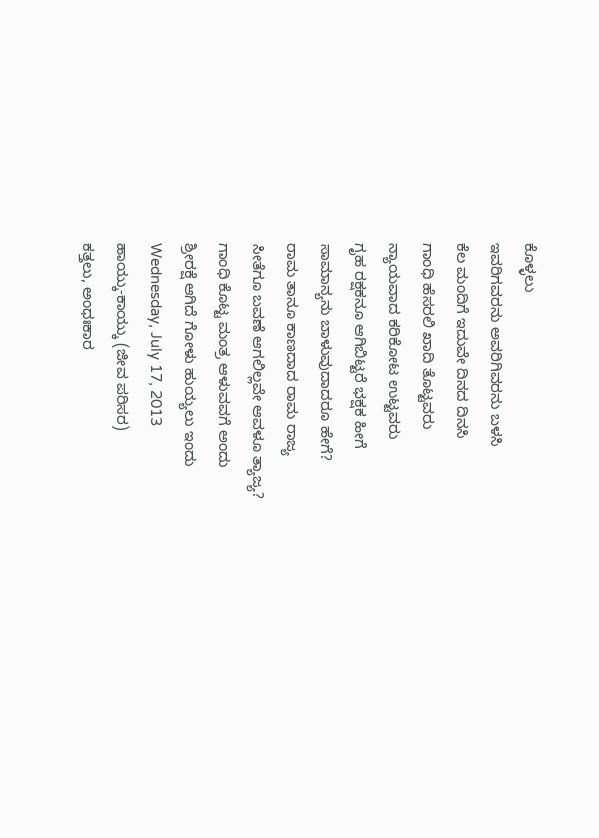ಕೊಳ್ಳಲು
ಇವರಿಗವರನು ಅವರಿಗಿವರನು ಬಳಸಿ
ಕೆಲ ಮಂದಿಗೆ ಇದುವೇ ದಿನದ ದಿನಸಿ
ಗಾಂಧಿ ಹೆಸರಲಿ ಖಾದಿ ತೊಟ್ಟವರು
ನ್ಯಾಯವಾದ ಕರಿಕೋಟ ಉಟ್ಟವರು
ಗೃಹ ರಕ್ಷಕನೂ ಆಗಿಬಿಟ್ಟರೆ ಭಕ್ಷಕ ಹೀಗೆ
ಸಾಮಾನ್ಯನು ಬಾಳುವುದಾದರೂ ಹೇಗೆ?
ರಾಮ ತಾನೂ ಕಾಣದಾದ ರಾಮ ರಾಜ್ಯ
ಸೀತೆಗೂ ಬವಣೆ ಆಗಲಿಲ್ಲವೇ ಆವಳೂ ತ್ಯಾಜ್ಯ?
ಗಾಂಧಿ ಕೊಟ್ಟ ಮಂತ್ರ ಆಳುವವಗೆ ಅಂದು
ಶ್ರೀರಕ್ಷೆ ಆಗಿದೆ ಗೋಳು ಹುಯ್ಯಲು ಇಂದು
Wednesday, July 17, 2013
ಹಾಯ್ಕು-ಕಾಯ್ಕು (ಜೀವ ಪರಿಸರ)
ಕತ್ತಲು, ಅಂಧಃಕಾರ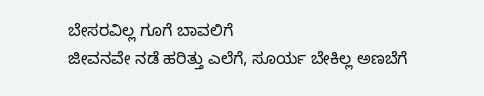ಬೇಸರವಿಲ್ಲ ಗೂಗೆ ಬಾವಲಿಗೆ
ಜೀವನವೇ ನಡೆ ಹರಿತ್ತು ಎಲೆಗೆ, ಸೂರ್ಯ ಬೇಕಿಲ್ಲ ಅಣಬೆಗೆ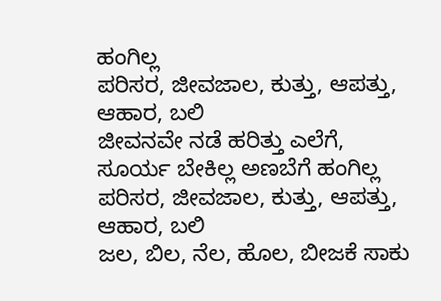ಹಂಗಿಲ್ಲ
ಪರಿಸರ, ಜೀವಜಾಲ, ಕುತ್ತು, ಆಪತ್ತು, ಆಹಾರ, ಬಲಿ
ಜೀವನವೇ ನಡೆ ಹರಿತ್ತು ಎಲೆಗೆ, ಸೂರ್ಯ ಬೇಕಿಲ್ಲ ಅಣಬೆಗೆ ಹಂಗಿಲ್ಲ
ಪರಿಸರ, ಜೀವಜಾಲ, ಕುತ್ತು, ಆಪತ್ತು, ಆಹಾರ, ಬಲಿ
ಜಲ, ಬಿಲ, ನೆಲ, ಹೊಲ, ಬೀಜಕೆ ಸಾಕು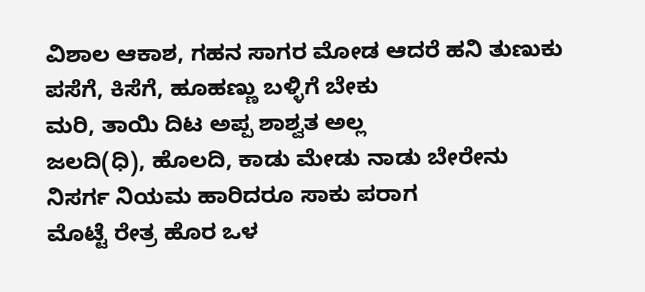ವಿಶಾಲ ಆಕಾಶ, ಗಹನ ಸಾಗರ ಮೋಡ ಆದರೆ ಹನಿ ತುಣುಕು
ಪಸೆಗೆ, ಕಿಸೆಗೆ, ಹೂಹಣ್ಣು ಬಳ್ಳಿಗೆ ಬೇಕು
ಮರಿ, ತಾಯಿ ದಿಟ ಅಪ್ಪ ಶಾಶ್ವತ ಅಲ್ಲ
ಜಲದಿ(ಧಿ), ಹೊಲದಿ, ಕಾಡು ಮೇಡು ನಾಡು ಬೇರೇನು
ನಿಸರ್ಗ ನಿಯಮ ಹಾರಿದರೂ ಸಾಕು ಪರಾಗ
ಮೊಟ್ಟೆ ರೇತ್ರ ಹೊರ ಒಳ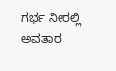ಗರ್ಭ ನೀರಲ್ಲಿ
ಅವತಾರ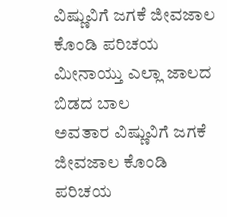ವಿಷ್ಣುವಿಗೆ ಜಗಕೆ ಜೀವಜಾಲ ಕೊಂಡಿ ಪರಿಚಯ
ಮೀನಾಯ್ತು ಎಲ್ಲಾ ಜಾಲದ ಬಿಡದ ಬಾಲ
ಅವತಾರ ವಿಷ್ಣುವಿಗೆ ಜಗಕೆ ಜೀವಜಾಲ ಕೊಂಡಿ ಪರಿಚಯ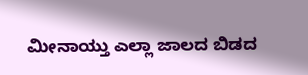ಮೀನಾಯ್ತು ಎಲ್ಲಾ ಜಾಲದ ಬಿಡದ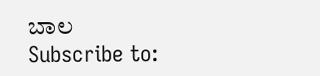ಬಾಲ
Subscribe to: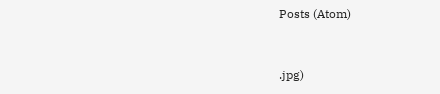Posts (Atom)


.jpg)